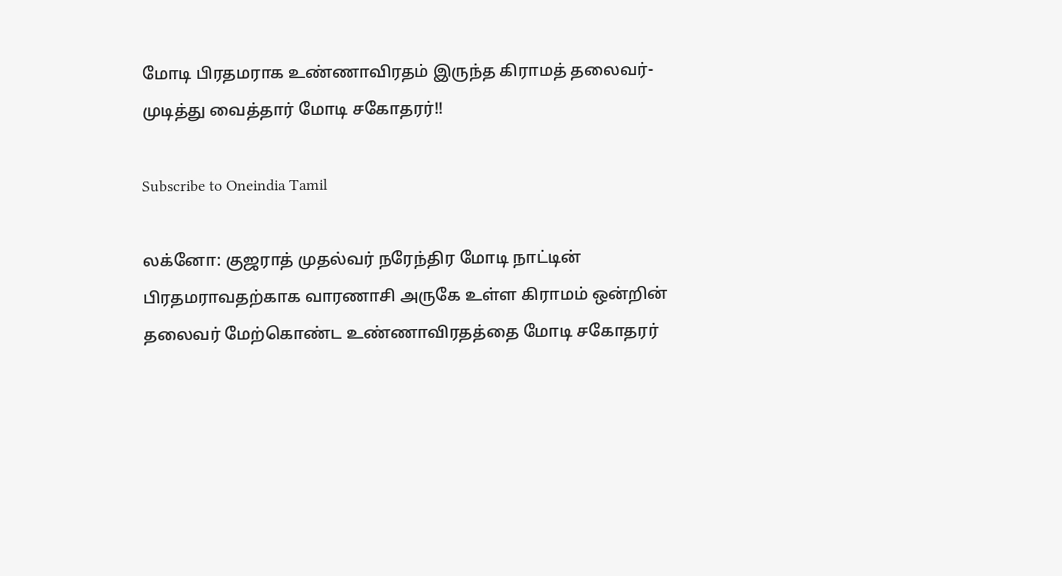மோடி பிரதமராக உண்ணாவிரதம் இருந்த கிராமத் தலைவர்- முடித்து வைத்தார் மோடி சகோதரர்!!

Subscribe to Oneindia Tamil

லக்னோ: குஜராத் முதல்வர் நரேந்திர மோடி நாட்டின் பிரதமராவதற்காக வாரணாசி அருகே உள்ள கிராமம் ஒன்றின் தலைவர் மேற்கொண்ட உண்ணாவிரதத்தை மோடி சகோதரர்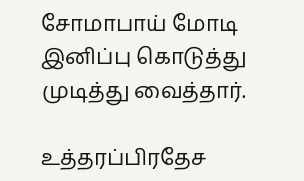சோமாபாய் மோடி இனிப்பு கொடுத்து முடித்து வைத்தார்.

உத்தரப்பிரதேச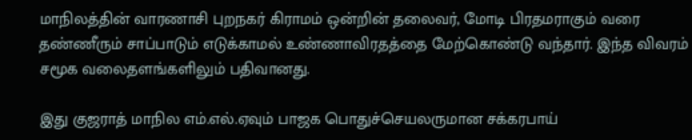மாநிலத்தின் வாரணாசி புறநகர் கிராமம் ஒன்றின் தலைவர், மோடி பிரதமராகும் வரை தண்ணீரும் சாப்பாடும் எடுக்காமல் உண்ணாவிரதத்தை மேற்கொண்டு வந்தார். இந்த விவரம் சமூக வலைதளங்களிலும் பதிவானது.

இது குஜராத் மாநில எம்.எல்.ஏவும் பாஜக பொதுச்செயலருமான சக்கரபாய்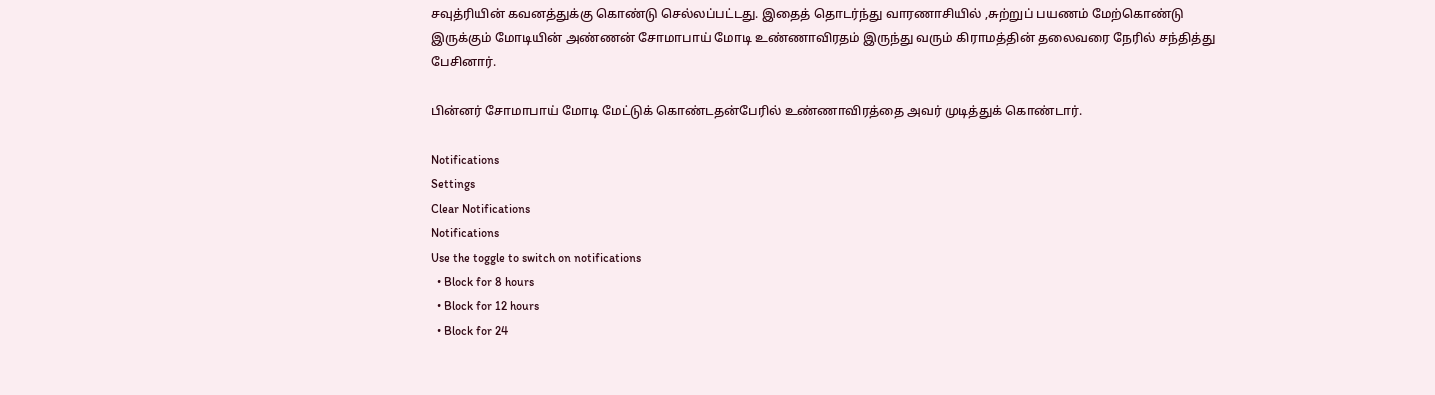சவுத்ரியின் கவனத்துக்கு கொண்டு செல்லப்பட்டது. இதைத் தொடர்ந்து வாரணாசியில் ,சுற்றுப் பயணம் மேற்கொண்டு இருக்கும் மோடியின் அண்ணன் சோமாபாய் மோடி உண்ணாவிரதம் இருந்து வரும் கிராமத்தின் தலைவரை நேரில் சந்தித்து பேசினார்.

பின்னர் சோமாபாய் மோடி மேட்டுக் கொண்டதன்பேரில் உண்ணாவிரத்தை அவர் முடித்துக் கொண்டார்.

Notifications
Settings
Clear Notifications
Notifications
Use the toggle to switch on notifications
  • Block for 8 hours
  • Block for 12 hours
  • Block for 24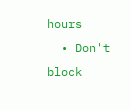hours
  • Don't block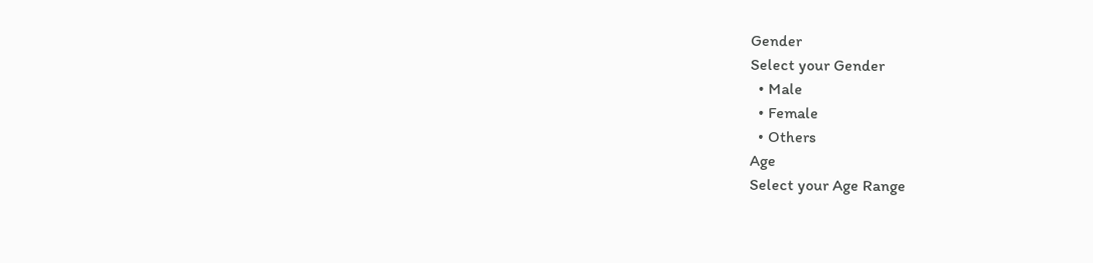Gender
Select your Gender
  • Male
  • Female
  • Others
Age
Select your Age Range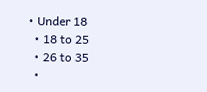• Under 18
  • 18 to 25
  • 26 to 35
  •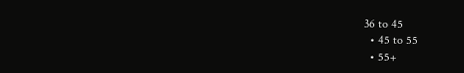36 to 45
  • 45 to 55
  • 55+